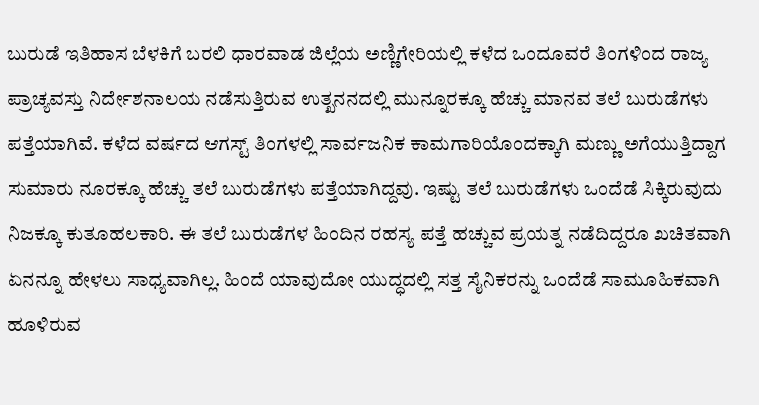ಬುರುಡೆ ಇತಿಹಾಸ ಬೆಳಕಿಗೆ ಬರಲಿ ಧಾರವಾಡ ಜಿಲ್ಲೆಯ ಅಣ್ಣಿಗೇರಿಯಲ್ಲಿ ಕಳೆದ ಒಂದೂವರೆ ತಿಂಗಳಿಂದ ರಾಜ್ಯ ಪ್ರಾಚ್ಯವಸ್ತು ನಿರ್ದೇಶನಾಲಯ ನಡೆಸುತ್ತಿರುವ ಉತ್ಖನನದಲ್ಲಿ ಮುನ್ನೂರಕ್ಕೂ ಹೆಚ್ಚು ಮಾನವ ತಲೆ ಬುರುಡೆಗಳು ಪತ್ತೆಯಾಗಿವೆ. ಕಳೆದ ವರ್ಷದ ಆಗಸ್ಟ್ ತಿಂಗಳಲ್ಲಿ ಸಾರ್ವಜನಿಕ ಕಾಮಗಾರಿಯೊಂದಕ್ಕಾಗಿ ಮಣ್ಣು ಅಗೆಯುತ್ತಿದ್ದಾಗ ಸುಮಾರು ನೂರಕ್ಕೂ ಹೆಚ್ಚು ತಲೆ ಬುರುಡೆಗಳು ಪತ್ತೆಯಾಗಿದ್ದವು. ಇಷ್ಟು ತಲೆ ಬುರುಡೆಗಳು ಒಂದೆಡೆ ಸಿಕ್ಕಿರುವುದು ನಿಜಕ್ಕೂ ಕುತೂಹಲಕಾರಿ. ಈ ತಲೆ ಬುರುಡೆಗಳ ಹಿಂದಿನ ರಹಸ್ಯ ಪತ್ತೆ ಹಚ್ಚುವ ಪ್ರಯತ್ನ ನಡೆದಿದ್ದರೂ ಖಚಿತವಾಗಿ ಏನನ್ನೂ ಹೇಳಲು ಸಾಧ್ಯವಾಗಿಲ್ಲ. ಹಿಂದೆ ಯಾವುದೋ ಯುದ್ಧದಲ್ಲಿ ಸತ್ತ ಸೈನಿಕರನ್ನು ಒಂದೆಡೆ ಸಾಮೂಹಿಕವಾಗಿ ಹೂಳಿರುವ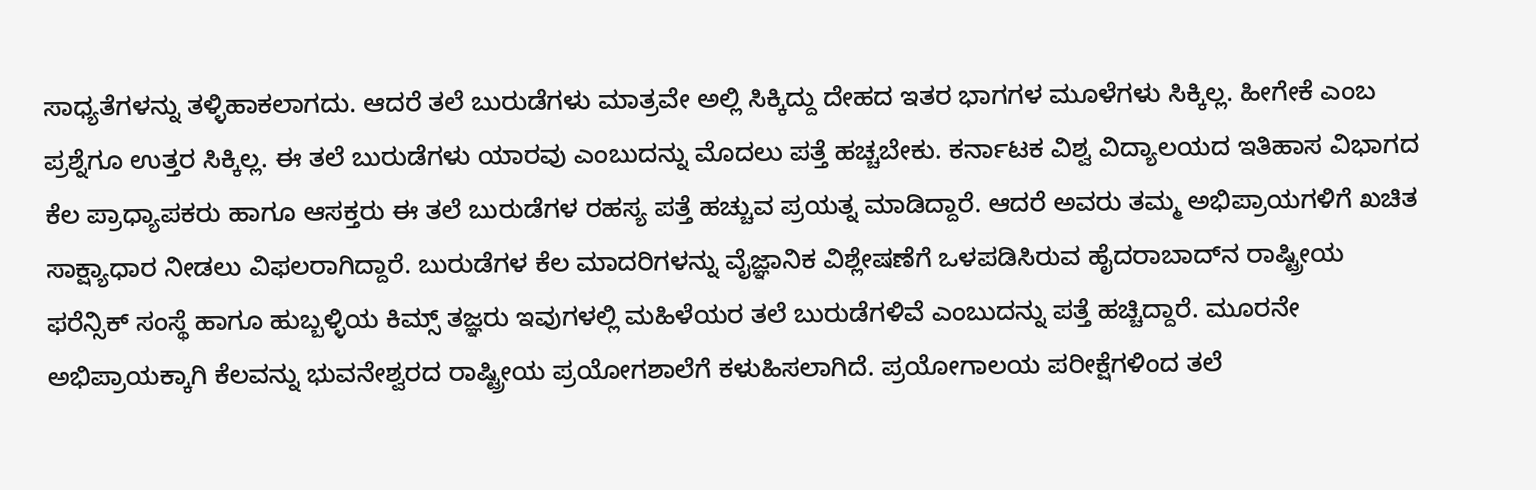ಸಾಧ್ಯತೆಗಳನ್ನು ತಳ್ಳಿಹಾಕಲಾಗದು. ಆದರೆ ತಲೆ ಬುರುಡೆಗಳು ಮಾತ್ರವೇ ಅಲ್ಲಿ ಸಿಕ್ಕಿದ್ದು ದೇಹದ ಇತರ ಭಾಗಗಳ ಮೂಳೆಗಳು ಸಿಕ್ಕಿಲ್ಲ. ಹೀಗೇಕೆ ಎಂಬ ಪ್ರಶ್ನೆಗೂ ಉತ್ತರ ಸಿಕ್ಕಿಲ್ಲ. ಈ ತಲೆ ಬುರುಡೆಗಳು ಯಾರವು ಎಂಬುದನ್ನು ಮೊದಲು ಪತ್ತೆ ಹಚ್ಚಬೇಕು. ಕರ್ನಾಟಕ ವಿಶ್ವ ವಿದ್ಯಾಲಯದ ಇತಿಹಾಸ ವಿಭಾಗದ ಕೆಲ ಪ್ರಾಧ್ಯಾಪಕರು ಹಾಗೂ ಆಸಕ್ತರು ಈ ತಲೆ ಬುರುಡೆಗಳ ರಹಸ್ಯ ಪತ್ತೆ ಹಚ್ಚುವ ಪ್ರಯತ್ನ ಮಾಡಿದ್ದಾರೆ. ಆದರೆ ಅವರು ತಮ್ಮ ಅಭಿಪ್ರಾಯಗಳಿಗೆ ಖಚಿತ ಸಾಕ್ಷ್ಯಾಧಾರ ನೀಡಲು ವಿಫಲರಾಗಿದ್ದಾರೆ. ಬುರುಡೆಗಳ ಕೆಲ ಮಾದರಿಗಳನ್ನು ವೈಜ್ಞಾನಿಕ ವಿಶ್ಲೇಷಣೆಗೆ ಒಳಪಡಿಸಿರುವ ಹೈದರಾಬಾದ್‌ನ ರಾಷ್ಟ್ರೀಯ ಫರೆನ್ಸಿಕ್ ಸಂಸ್ಥೆ ಹಾಗೂ ಹುಬ್ಬಳ್ಳಿಯ ಕಿಮ್ಸ್ ತಜ್ಞರು ಇವುಗಳಲ್ಲಿ ಮಹಿಳೆಯರ ತಲೆ ಬುರುಡೆಗಳಿವೆ ಎಂಬುದನ್ನು ಪತ್ತೆ ಹಚ್ಚಿದ್ದಾರೆ. ಮೂರನೇ ಅಭಿಪ್ರಾಯಕ್ಕಾಗಿ ಕೆಲವನ್ನು ಭುವನೇಶ್ವರದ ರಾಷ್ಟ್ರೀಯ ಪ್ರಯೋಗಶಾಲೆಗೆ ಕಳುಹಿಸಲಾಗಿದೆ. ಪ್ರಯೋಗಾಲಯ ಪರೀಕ್ಷೆಗಳಿಂದ ತಲೆ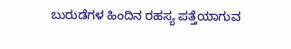ಬುರುಡೆಗಳ ಹಿಂದಿನ ರಹಸ್ಯ ಪತ್ತೆಯಾಗುವ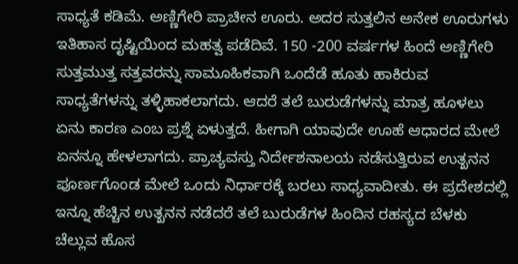ಸಾಧ್ಯತೆ ಕಡಿಮೆ. ಅಣ್ಣಿಗೇರಿ ಪ್ರಾಚೀನ ಊರು. ಅದರ ಸುತ್ತಲಿನ ಅನೇಕ ಊರುಗಳು ಇತಿಹಾಸ ದೃಷ್ಟಿಯಿಂದ ಮಹತ್ವ ಪಡೆದಿವೆ. 150 -200 ವರ್ಷಗಳ ಹಿಂದೆ ಅಣ್ಣಿಗೇರಿ ಸುತ್ತಮುತ್ತ ಸತ್ತವರನ್ನು ಸಾಮೂಹಿಕವಾಗಿ ಒಂದೆಡೆ ಹೂತು ಹಾಕಿರುವ ಸಾಧ್ಯತೆಗಳನ್ನು ತಳ್ಳಿಹಾಕಲಾಗದು. ಆದರೆ ತಲೆ ಬುರುಡೆಗಳನ್ನು ಮಾತ್ರ ಹೂಳಲು ಏನು ಕಾರಣ ಎಂಬ ಪ್ರಶ್ನೆ ಏಳುತ್ತದೆ. ಹೀಗಾಗಿ ಯಾವುದೇ ಊಹೆ ಆಧಾರದ ಮೇಲೆ ಏನನ್ನೂ ಹೇಳಲಾಗದು. ಪ್ರಾಚ್ಯವಸ್ತು ನಿರ್ದೇಶನಾಲಯ ನಡೆಸುತ್ತಿರುವ ಉತ್ಖನನ ಪೂರ್ಣಗೊಂಡ ಮೇಲೆ ಒಂದು ನಿರ್ಧಾರಕ್ಕೆ ಬರಲು ಸಾಧ್ಯವಾದೀತು. ಈ ಪ್ರದೇಶದಲ್ಲಿ ಇನ್ನೂ ಹೆಚ್ಚಿನ ಉತ್ಖನನ ನಡೆದರೆ ತಲೆ ಬುರುಡೆಗಳ ಹಿಂದಿನ ರಹಸ್ಯದ ಬೆಳಕು ಚೆಲ್ಲುವ ಹೊಸ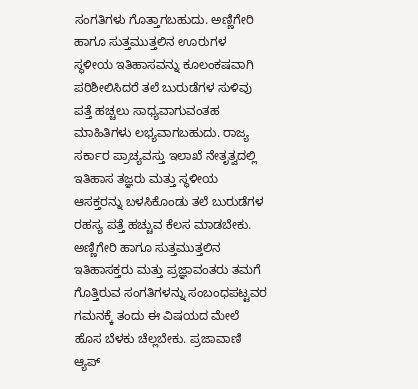ಸಂಗತಿಗಳು ಗೊತ್ತಾಗಬಹುದು. ಅಣ್ಣಿಗೇರಿ ಹಾಗೂ ಸುತ್ತಮುತ್ತಲಿನ ಊರುಗಳ ಸ್ಥಳೀಯ ಇತಿಹಾಸವನ್ನು ಕೂಲಂಕಷವಾಗಿ ಪರಿಶೀಲಿಸಿದರೆ ತಲೆ ಬುರುಡೆಗಳ ಸುಳಿವು ಪತ್ತೆ ಹಚ್ಚಲು ಸಾಧ್ಯವಾಗುವಂತಹ ಮಾಹಿತಿಗಳು ಲಭ್ಯವಾಗಬಹುದು. ರಾಜ್ಯ ಸರ್ಕಾರ ಪ್ರಾಚ್ಯವಸ್ತು ಇಲಾಖೆ ನೇತೃತ್ವದಲ್ಲಿ ಇತಿಹಾಸ ತಜ್ಞರು ಮತ್ತು ಸ್ಥಳೀಯ ಆಸಕ್ತರನ್ನು ಬಳಸಿಕೊಂಡು ತಲೆ ಬುರುಡೆಗಳ ರಹಸ್ಯ ಪತ್ತೆ ಹಚ್ಚುವ ಕೆಲಸ ಮಾಡಬೇಕು. ಅಣ್ಣಿಗೇರಿ ಹಾಗೂ ಸುತ್ತಮುತ್ತಲಿನ ಇತಿಹಾಸಕ್ತರು ಮತ್ತು ಪ್ರಜ್ಞಾವಂತರು ತಮಗೆ ಗೊತ್ತಿರುವ ಸಂಗತಿಗಳನ್ನು ಸಂಬಂಧಪಟ್ಟವರ ಗಮನಕ್ಕೆ ತಂದು ಈ ವಿಷಯದ ಮೇಲೆ ಹೊಸ ಬೆಳಕು ಚೆಲ್ಲಬೇಕು. ಪ್ರಜಾವಾಣಿ ಆ್ಯಪ್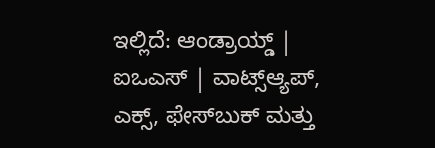ಇಲ್ಲಿದೆ: ಆಂಡ್ರಾಯ್ಡ್ | ಐಒಎಸ್ | ವಾಟ್ಸ್ಆ್ಯಪ್, ಎಕ್ಸ್, ಫೇಸ್‌ಬುಕ್ ಮತ್ತು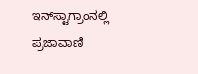ಇನ್‌ಸ್ಟಾಗ್ರಾಂನಲ್ಲಿ ಪ್ರಜಾವಾಣಿ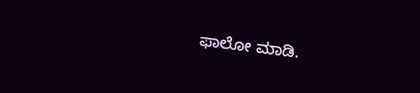ಫಾಲೋ ಮಾಡಿ.